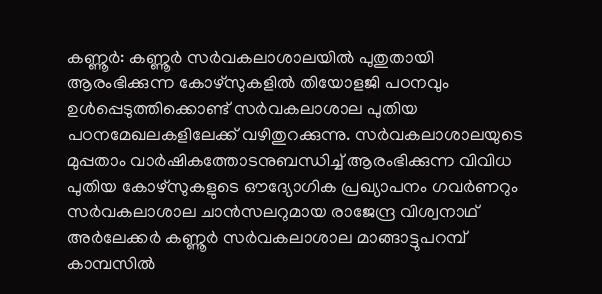കണ്ണൂർ: കണ്ണൂർ സർവകലാശാലയിൽ പുതുതായി ആരംഭിക്കുന്ന കോഴ്സുകളിൽ തിയോളജി പഠനവും ഉൾപ്പെടുത്തിക്കൊണ്ട് സർവകലാശാല പുതിയ പഠനമേഖലകളിലേക്ക് വഴിതുറക്കുന്നു. സർവകലാശാലയുടെ മുപ്പതാം വാർഷികത്തോടനുബന്ധിച്ച് ആരംഭിക്കുന്ന വിവിധ പുതിയ കോഴ്സുകളുടെ ഔദ്യോഗിക പ്രഖ്യാപനം ഗവർണറും സർവകലാശാല ചാൻസലറുമായ രാജേന്ദ്ര വിശ്വനാഥ് അർലേക്കർ കണ്ണൂർ സർവകലാശാല മാങ്ങാട്ടുപറമ്പ് കാമ്പസിൽ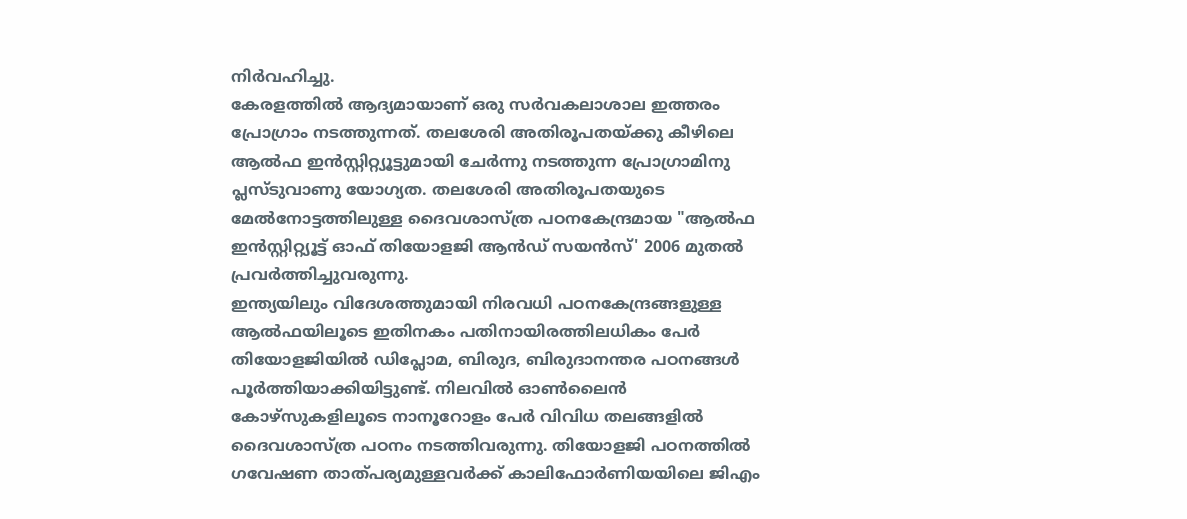നിർവഹിച്ചു.
കേരളത്തിൽ ആദ്യമായാണ് ഒരു സർവകലാശാല ഇത്തരം പ്രോഗ്രാം നടത്തുന്നത്. തലശേരി അതിരൂപതയ്ക്കു കീഴിലെ ആൽഫ ഇൻസ്റ്റിറ്റ്യൂട്ടുമായി ചേർന്നു നടത്തുന്ന പ്രോഗ്രാമിനു പ്ലസ്ടുവാണു യോഗ്യത. തലശേരി അതിരൂപതയുടെ മേൽനോട്ടത്തിലുള്ള ദൈവശാസ്ത്ര പഠനകേന്ദ്രമായ "ആൽഫ ഇൻസ്റ്റിറ്റ്യൂട്ട് ഓഫ് തിയോളജി ആൻഡ് സയൻസ്' 2006 മുതൽ പ്രവർത്തിച്ചുവരുന്നു.
ഇന്ത്യയിലും വിദേശത്തുമായി നിരവധി പഠനകേന്ദ്രങ്ങളുള്ള ആൽഫയിലൂടെ ഇതിനകം പതിനായിരത്തിലധികം പേർ തിയോളജിയിൽ ഡിപ്ലോമ, ബിരുദ, ബിരുദാനന്തര പഠനങ്ങൾ പൂർത്തിയാക്കിയിട്ടുണ്ട്. നിലവിൽ ഓൺലൈൻ കോഴ്സുകളിലൂടെ നാനൂറോളം പേർ വിവിധ തലങ്ങളിൽ ദൈവശാസ്ത്ര പഠനം നടത്തിവരുന്നു. തിയോളജി പഠനത്തിൽ ഗവേഷണ താത്പര്യമുള്ളവർക്ക് കാലിഫോർണിയയിലെ ജിഎം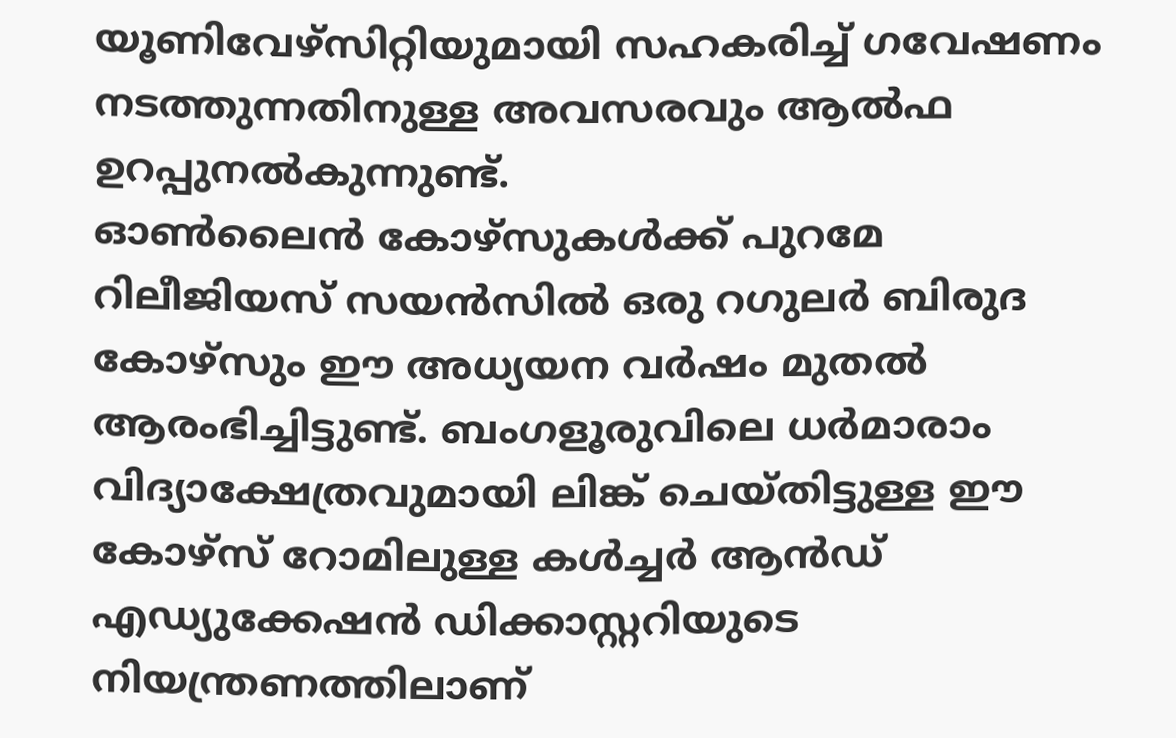യൂണിവേഴ്സിറ്റിയുമായി സഹകരിച്ച് ഗവേഷണം നടത്തുന്നതിനുള്ള അവസരവും ആൽഫ ഉറപ്പുനൽകുന്നുണ്ട്.
ഓൺലൈൻ കോഴ്സുകൾക്ക് പുറമേ റിലീജിയസ് സയൻസിൽ ഒരു റഗുലർ ബിരുദ കോഴ്സും ഈ അധ്യയന വർഷം മുതൽ ആരംഭിച്ചിട്ടുണ്ട്. ബംഗളൂരുവിലെ ധർമാരാം വിദ്യാക്ഷേത്രവുമായി ലിങ്ക് ചെയ്തിട്ടുള്ള ഈ കോഴ്സ് റോമിലുള്ള കൾച്ചർ ആൻഡ് എഡ്യുക്കേഷൻ ഡിക്കാസ്റ്ററിയുടെ നിയന്ത്രണത്തിലാണ്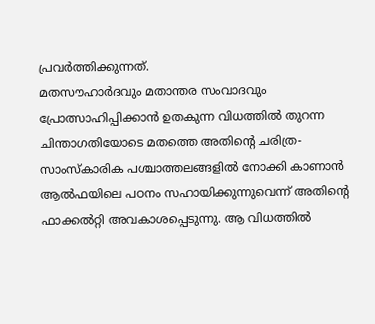പ്രവർത്തിക്കുന്നത്.
മതസൗഹാർദവും മതാന്തര സംവാദവും പ്രോത്സാഹിപ്പിക്കാൻ ഉതകുന്ന വിധത്തിൽ തുറന്ന ചിന്താഗതിയോടെ മതത്തെ അതിന്റെ ചരിത്ര-സാംസ്കാരിക പശ്ചാത്തലങ്ങളിൽ നോക്കി കാണാൻ ആൽഫയിലെ പഠനം സഹായിക്കുന്നുവെന്ന് അതിന്റെ ഫാക്കൽറ്റി അവകാശപ്പെടുന്നു. ആ വിധത്തിൽ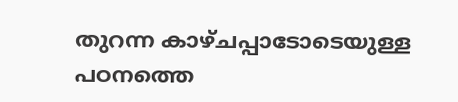തുറന്ന കാഴ്ചപ്പാടോടെയുള്ള പഠനത്തെ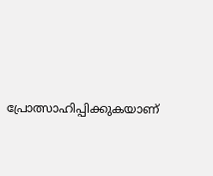പ്രോത്സാഹിപ്പിക്കുകയാണ്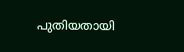പുതിയതായി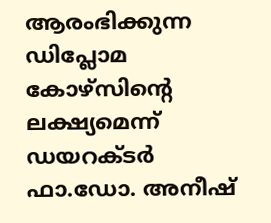ആരംഭിക്കുന്ന ഡിപ്ലോമ കോഴ്സിന്റെ ലക്ഷ്യമെന്ന് ഡയറക്ടർ ഫാ.ഡോ. അനീഷ്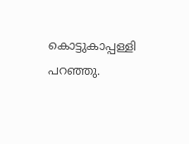കൊട്ടുകാപ്പള്ളി പറഞ്ഞു.